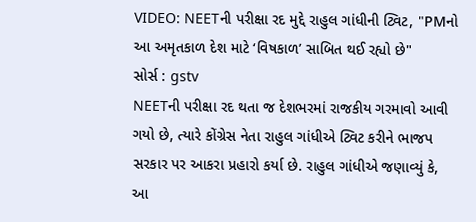VIDEO: NEETની પરીક્ષા રદ મુદ્દે રાહુલ ગાંધીની ટ્વિટ, "PMનો આ અમૃતકાળ દેશ માટે ‘વિષકાળ’ સાબિત થઈ રહ્યો છે"
સોર્સ : gstv
NEETની પરીક્ષા રદ થતા જ દેશભરમાં રાજકીય ગરમાવો આવી ગયો છે, ત્યારે કોંગ્રેસ નેતા રાહુલ ગાંધીએ ટ્વિટ કરીને ભાજપ સરકાર પર આકરા પ્રહારો કર્યા છે. રાહુલ ગાંધીએ જણાવ્યું કે, આ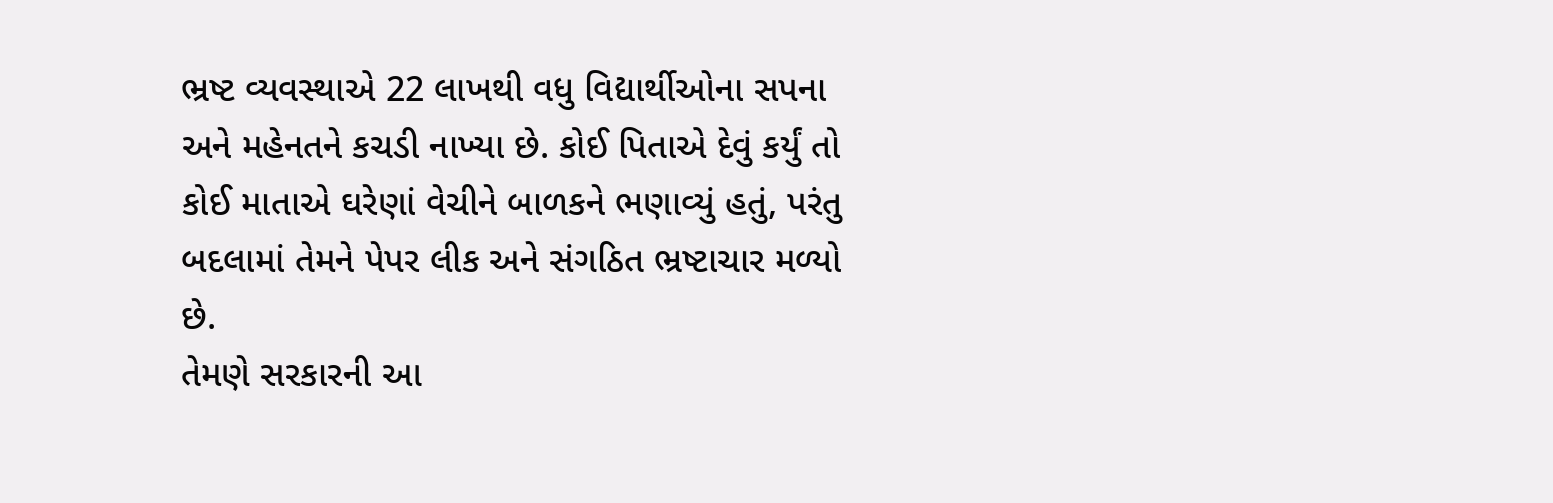ભ્રષ્ટ વ્યવસ્થાએ 22 લાખથી વધુ વિદ્યાર્થીઓના સપના અને મહેનતને કચડી નાખ્યા છે. કોઈ પિતાએ દેવું કર્યું તો કોઈ માતાએ ઘરેણાં વેચીને બાળકને ભણાવ્યું હતું, પરંતુ બદલામાં તેમને પેપર લીક અને સંગઠિત ભ્રષ્ટાચાર મળ્યો છે.
તેમણે સરકારની આ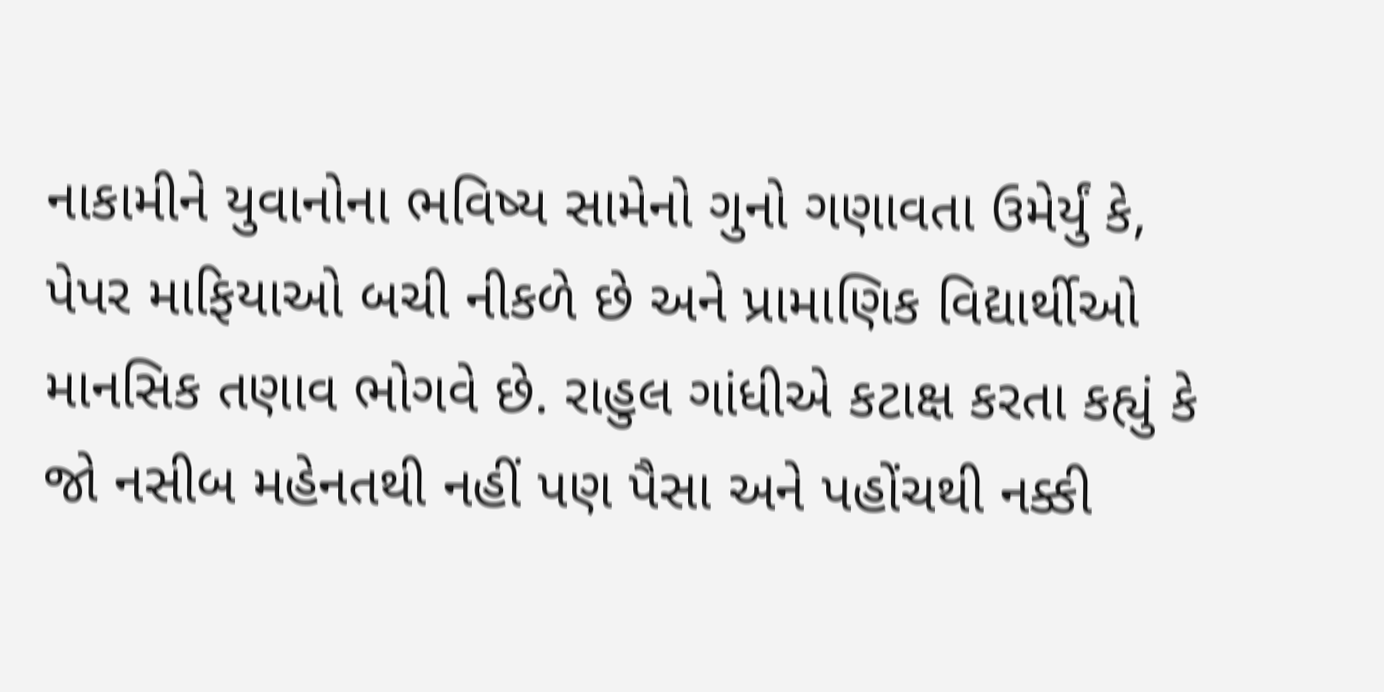નાકામીને યુવાનોના ભવિષ્ય સામેનો ગુનો ગણાવતા ઉમેર્યું કે, પેપર માફિયાઓ બચી નીકળે છે અને પ્રામાણિક વિદ્યાર્થીઓ માનસિક તણાવ ભોગવે છે. રાહુલ ગાંધીએ કટાક્ષ કરતા કહ્યું કે જો નસીબ મહેનતથી નહીં પણ પૈસા અને પહોંચથી નક્કી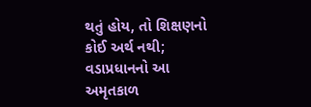થતું હોય, તો શિક્ષણનો કોઈ અર્થ નથી; વડાપ્રધાનનો આ અમૃતકાળ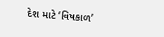દેશ માટે ‘વિષકાળ’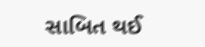સાબિત થઈ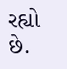રહ્યો છે.